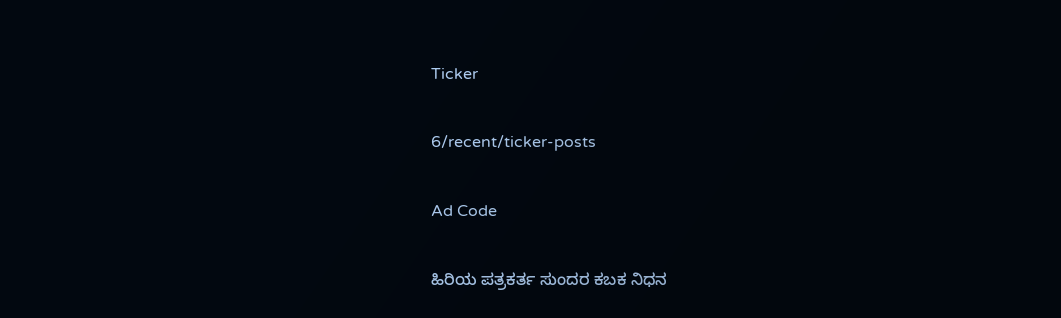Ticker

6/recent/ticker-posts

Ad Code

ಹಿರಿಯ ಪತ್ರಕರ್ತ ಸುಂದರ ಕಬಕ ನಿಧನ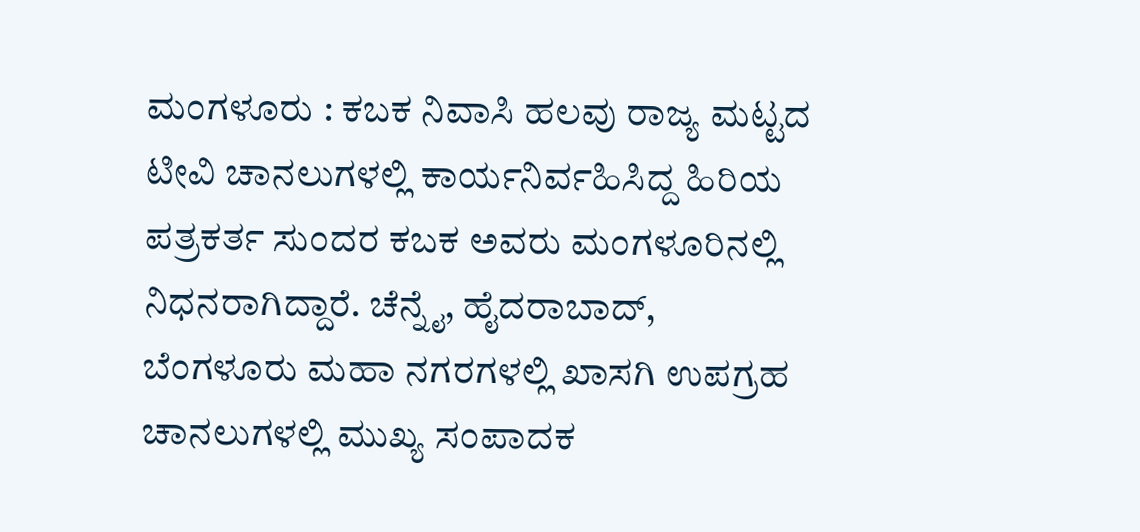ಮಂಗಳೂರು : ಕಬಕ ನಿವಾಸಿ ಹಲವು ರಾಜ್ಯ ಮಟ್ಟದ ಟೀವಿ ಚಾನಲುಗಳಲ್ಲಿ ಕಾರ್ಯನಿರ್ವಹಿಸಿದ್ದ ಹಿರಿಯ ಪತ್ರಕರ್ತ ಸುಂದರ ಕಬಕ ಅವರು ಮಂಗಳೂರಿನಲ್ಲಿ ನಿಧನರಾಗಿದ್ದಾರೆ. ಚೆನ್ನೈ, ಹೈದರಾಬಾದ್, ಬೆಂಗಳೂರು ಮಹಾ ನಗರಗಳಲ್ಲಿ ಖಾಸಗಿ ಉಪಗ್ರಹ ಚಾನಲುಗಳಲ್ಲಿ ಮುಖ್ಯ ಸಂಪಾದಕ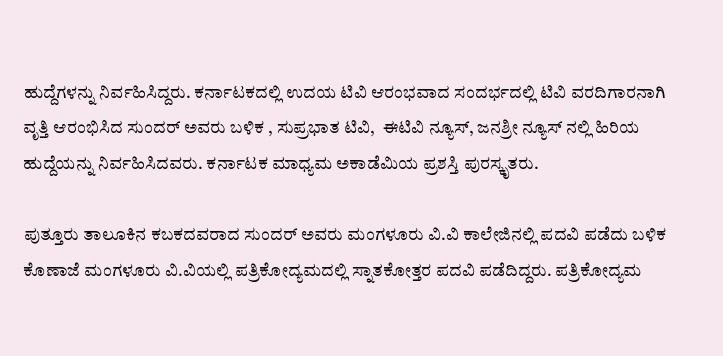ಹುದ್ದೆಗಳನ್ನು ನಿರ್ವಹಿಸಿದ್ದರು. ಕರ್ನಾಟಕದಲ್ಲಿ ಉದಯ ಟಿವಿ ಆರಂಭವಾದ ಸಂದರ್ಭದಲ್ಲಿ ಟಿವಿ ವರದಿಗಾರನಾಗಿ ವೃತ್ತಿ ಆರಂಭಿಸಿದ ಸುಂದರ್ ಅವರು ಬಳಿಕ , ಸುಪ್ರಭಾತ ಟಿವಿ,  ಈಟಿವಿ ನ್ಯೂಸ್, ಜನಶ್ರೀ ನ್ಯೂಸ್ ನಲ್ಲಿ ಹಿರಿಯ ಹುದ್ದೆಯನ್ನು ನಿರ್ವಹಿಸಿದವರು. ಕರ್ನಾಟಕ ಮಾಧ್ಯಮ ಅಕಾಡೆಮಿಯ ಪ್ರಶಸ್ತಿ ಪುರಸ್ಕೃತರು.

ಪುತ್ತೂರು ತಾಲೂಕಿನ ಕಬಕದವರಾದ ಸುಂದರ್ ಅವರು ಮಂಗಳೂರು ವಿ.ವಿ ಕಾಲೇಜಿನಲ್ಲಿ ಪದವಿ ಪಡೆದು ಬಳಿಕ ಕೊಣಾಜೆ ಮಂಗಳೂರು ವಿ.ವಿಯಲ್ಲಿ ಪತ್ರಿಕೋದ್ಯಮದಲ್ಲಿ ಸ್ನಾತಕೋತ್ತರ ಪದವಿ ಪಡೆದಿದ್ದರು. ಪತ್ರಿಕೋದ್ಯಮ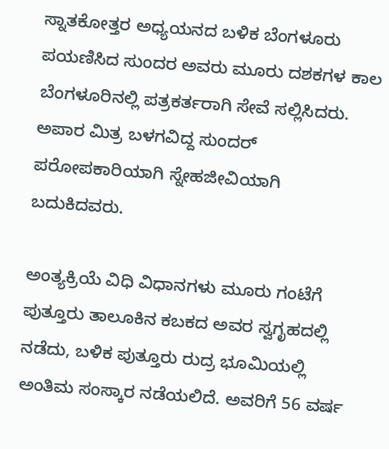ಸ್ನಾತಕೋತ್ತರ ಅಧ್ಯಯನದ ಬಳಿಕ ಬೆಂಗಳೂರು ಪಯಣಿಸಿದ ಸುಂದರ ಅವರು ಮೂರು ದಶಕಗಳ ಕಾಲ ಬೆಂಗಳೂರಿನಲ್ಲಿ ಪತ್ರಕರ್ತರಾಗಿ ಸೇವೆ ಸಲ್ಲಿಸಿದರು.  ಅಪಾರ ಮಿತ್ರ ಬಳಗವಿದ್ದ ಸುಂದರ್   ಪರೋಪಕಾರಿಯಾಗಿ ಸ್ನೇಹಜೀವಿಯಾಗಿ ಬದುಕಿದವರು.

ಅಂತ್ಯಕ್ರಿಯೆ ವಿಧಿ ವಿಧಾನಗಳು ಮೂರು ಗಂಟೆಗೆ ಪುತ್ತೂರು ತಾಲೂಕಿನ ಕಬಕದ ಅವರ ಸ್ವಗೃಹದಲ್ಲಿ ನಡೆದು, ಬಳಿಕ ಪುತ್ತೂರು ರುದ್ರ ಭೂಮಿಯಲ್ಲಿ ಅಂತಿಮ ಸಂಸ್ಕಾರ ನಡೆಯಲಿದೆ. ಅವರಿಗೆ 56 ವರ್ಷ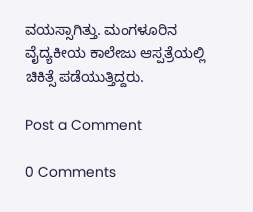ವಯಸ್ಸಾಗಿತ್ತು. ಮಂಗಳೂರಿನ ವೈದ್ಯಕೀಯ ಕಾಲೇಜು ಆಸ್ಪತ್ರೆಯಲ್ಲಿ ಚಿಕಿತ್ಸೆ ಪಡೆಯುತ್ತಿದ್ದರು.

Post a Comment

0 Comments